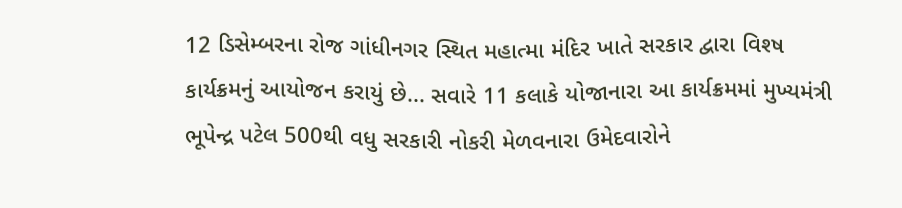12 ડિસેમ્બરના રોજ ગાંધીનગર સ્થિત મહાત્મા મંદિર ખાતે સરકાર દ્વારા વિશ્ષ કાર્યક્રમનું આયોજન કરાયું છે... સવારે 11 કલાકે યોજાનારા આ કાર્યક્રમમાં મુખ્યમંત્રી ભૂપેન્દ્ર પટેલ 500થી વધુ સરકારી નોકરી મેળવનારા ઉમેદવારોને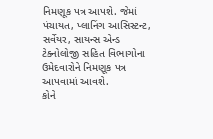નિમણૂક પત્ર આપશે. જેમાં પંચાયત, પ્લાનિંગ આસિસ્ટન્ટ, સર્વેયર, સાયન્સ એન્ડ ટેક્નોલોજી સહિત વિભાગોના ઉમેદવારોને નિમણૂક પત્ર આપવામાં આવશે.
કોને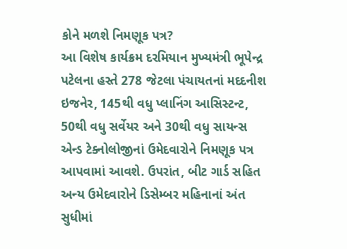કોને મળશે નિમણૂક પત્ર?
આ વિશેષ કાર્યક્રમ દરમિયાન મુખ્યમંત્રી ભૂપેન્દ્ર પટેલના હસ્તે 278 જેટલા પંચાયતનાં મદદનીશ ઇજનેર, 145થી વધુ પ્લાનિંગ આસિસ્ટન્ટ, 50થી વધુ સર્વેયર અને 30થી વધુ સાયન્સ એન્ડ ટેક્નોલોજીનાં ઉમેદવારોને નિમણૂક પત્ર આપવામાં આવશે. ઉપરાંત, બીટ ગાર્ડ સહિત અન્ય ઉમેદવારોને ડિસેમ્બર મહિનાનાં અંત સુધીમાં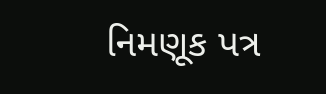નિમણૂક પત્ર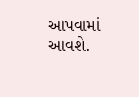આપવામાં આવશે.